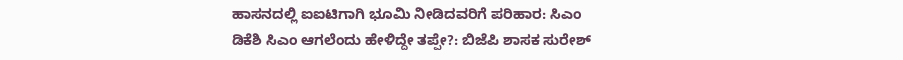ಹಾಸನದಲ್ಲಿ ಐಐಟಿಗಾಗಿ ಭೂಮಿ ನೀಡಿದವರಿಗೆ ಪರಿಹಾರ: ಸಿಎಂ
ಡಿಕೆಶಿ ಸಿಎಂ ಆಗಲೆಂದು ಹೇಳಿದ್ದೇ ತಪ್ಪೇ?: ಬಿಜೆಪಿ ಶಾಸಕ ಸುರೇಶ್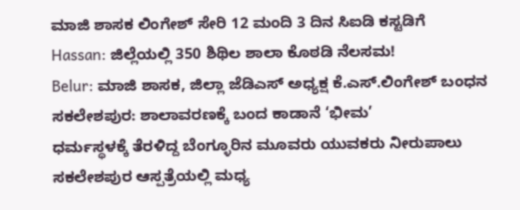ಮಾಜಿ ಶಾಸಕ ಲಿಂಗೇಶ್ ಸೇರಿ 12 ಮಂದಿ 3 ದಿನ ಸಿಐಡಿ ಕಸ್ಟಡಿಗೆ
Hassan: ಜಿಲ್ಲೆಯಲ್ಲಿ 350 ಶಿಥಿಲ ಶಾಲಾ ಕೊಠಡಿ ನೆಲಸಮ!
Belur: ಮಾಜಿ ಶಾಸಕ, ಜಿಲ್ಲಾ ಜೆಡಿಎಸ್ ಅಧ್ಯಕ್ಷ ಕೆ.ಎಸ್.ಲಿಂಗೇಶ್ ಬಂಧನ
ಸಕಲೇಶಪುರ: ಶಾಲಾವರಣಕ್ಕೆ ಬಂದ ಕಾಡಾನೆ ‘ಭೀಮ’
ಧರ್ಮಸ್ಥಳಕ್ಕೆ ತೆರಳಿದ್ದ ಬೆಂಗ್ಳೂರಿನ ಮೂವರು ಯುವಕರು ನೀರುಪಾಲು
ಸಕಲೇಶಪುರ ಆಸ್ಪತ್ರೆಯಲ್ಲಿ ಮಧ್ಯ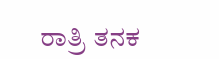ರಾತ್ರಿ ತನಕ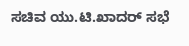ಸಚಿವ ಯು.ಟಿ.ಖಾದರ್ ಸಭೆ